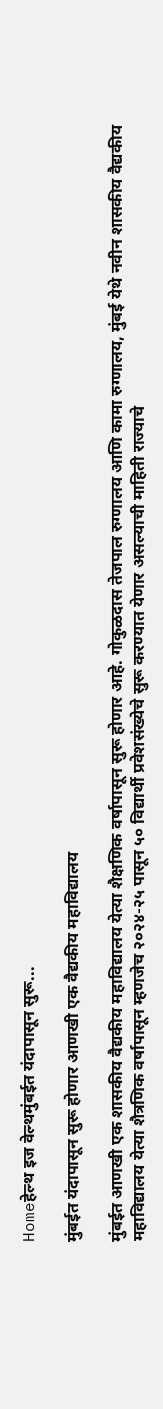Homeहेल्थ इज वेल्थमुंबईत यंदापासून सुरू...

मुंबईत यंदापासून सुरू होणार आणखी एक वैद्यकीय महाविद्यालय

मुंबईत आणखी एक शासकीय वैद्यकीय महाविद्यालय येत्या शैक्षणिक वर्षापासून सुरू होणार आहे. गोकुळदास तेजपाल रुग्णालय आणि कामा रुग्णालय, मुंबई येथे नवीन शासकीय वैद्यकीय महाविद्यालय येत्या शैत्रणिक वर्षापासून म्हणजेच २०२४-२५ पासून ५० विद्यार्थी प्रवेशसंख्येचे सुरू करण्यात येणार असल्याची माहिती राज्याचे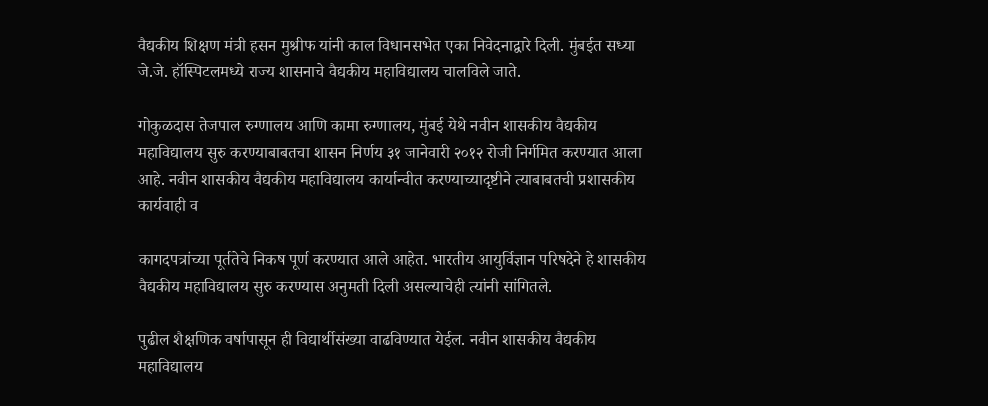वैद्यकीय शिक्षण मंत्री हसन मुश्रीफ यांनी काल विधानसभेत एका निवेदनाद्वारे दिली. मुंबईत सध्या जे.जे. हॉस्पिटलमध्ये राज्य शासनाचे वैद्यकीय महाविद्यालय चालविले जाते.

गोकुळदास तेजपाल रुग्णालय आणि कामा रुग्णालय, मुंबई येथे नवीन शासकीय वैद्यकीय महाविद्यालय सुरु करण्याबाबतचा शासन निर्णय ३१ जानेवारी २०१२ रोजी निर्गमित करण्यात आला आहे. नवीन शासकीय वैद्यकीय महाविद्यालय कार्यान्वीत करण्याच्यादृष्टीने त्याबाबतची प्रशासकीय कार्यवाही व

कागदपत्रांच्या पूर्ततेचे निकष पूर्ण करण्यात आले आहेत. भारतीय आयुर्विज्ञान परिषदेने हे शासकीय वैद्यकीय महाविद्यालय सुरु करण्यास अनुमती दिली असल्याचेही त्यांनी सांगितले.

पुढील शैक्षणिक वर्षापासून ही विद्यार्थीसंख्या वाढविण्यात येईल. नवीन शासकीय वैद्यकीय महाविद्यालय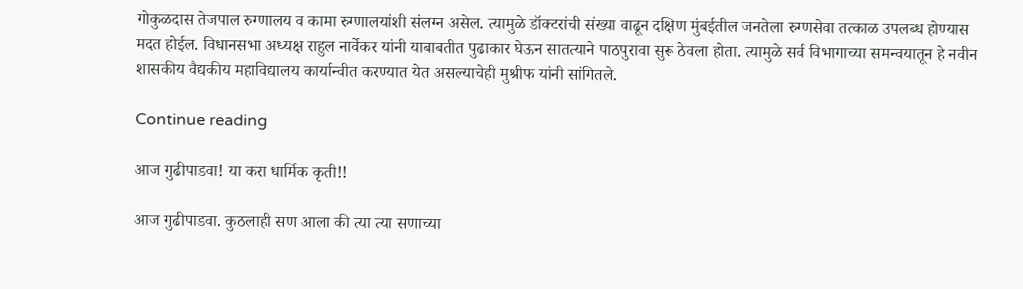गोकुळदास तेजपाल रुग्णालय व कामा रुग्णालयांशी संलग्न असेल. त्यामुळे डॉक्टरांची संख्या वाढून दक्षिण मुंबईतील जनतेला रुग्णसेवा तत्काळ उपलब्ध होण्यास मदत होईल. विधानसभा अध्यक्ष राहुल नार्वेकर यांनी याबाबतीत पुढाकार घेऊन सातत्याने पाठपुरावा सुरू ठेवला होता. त्यामुळे सर्व विभागाच्या समन्वयातून हे नवीन शासकीय वैद्यकीय महाविद्यालय कार्यान्वीत करण्यात येत असल्याचेही मुश्रीफ यांनी सांगितले.

Continue reading

आज गुढीपाडवा! या करा धार्मिक कृती!!

आज गुढीपाडवा. कुठलाही सण आला की त्या त्या सणाच्या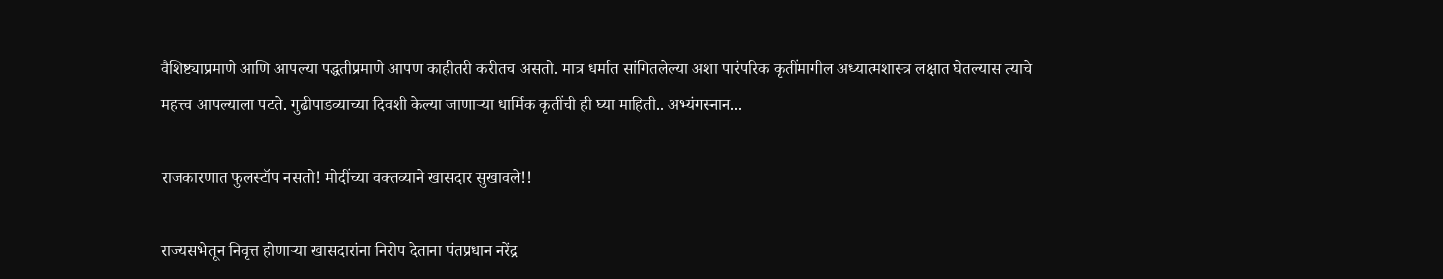वैशिष्ट्याप्रमाणे आणि आपल्या पद्धतीप्रमाणे आपण काहीतरी करीतच असतो. मात्र धर्मात सांगितलेल्या अशा पारंपरिक कृतींमागील अध्यात्मशास्त्र लक्षात घेतल्यास त्याचे महत्त्व आपल्याला पटते. गुढीपाडव्याच्या दिवशी केल्या जाणार्‍या धार्मिक कृतींची ही घ्या माहिती.. अभ्यंगस्नान...

राजकारणात फुलस्टॉप नसतो! मोदींच्या वक्तव्याने खासदार सुखावले!!

राज्यसभेतून निवृत्त होणाऱ्या खासदारांना निरोप देताना पंतप्रधान नरेंद्र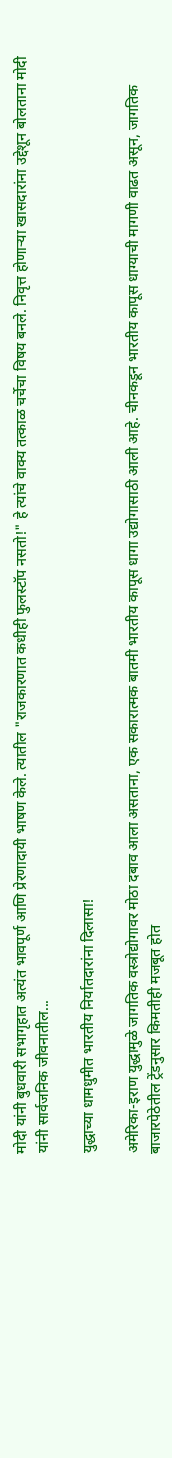मोदी यांनी बुधवारी सभागृहात अत्यंत भावपूर्ण आणि प्रेरणादायी भाषण केले. त्यातील "राजकारणात कधीही फुलस्टॉप नसतो!" हे त्यांचे वाक्य तत्काळ चर्चेचा विषय बनले. निवृत्त होणाऱ्या खासदारांना उद्देशून बोलताना मोदी यांनी सार्वजनिक जीवनातील...

युद्धाच्या धामधुमीत भारतीय निर्यातदारांना दिलासा!

अमेरिका-इराण युद्धामुळे जागतिक वस्त्रोद्योगावर मोठा दबाव आला असताना, एक सकारात्मक बातमी भारतीय कापूस धागा उद्योगासाठी आली आहे. चीनकडून भारतीय कापूस धाग्याची मागणी वाढत असून, जागतिक बाजारपेठेतील ट्रेंडनुसार किमतीही मजबूत होत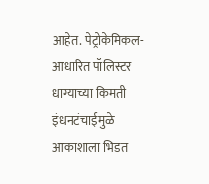आहेत. पेट्रोकेमिकल-आधारित पॉलिस्टर धाग्याच्या किमती इंधनटंचाईमुळे आकाशाला भिडत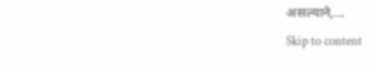असल्याने,...
Skip to content